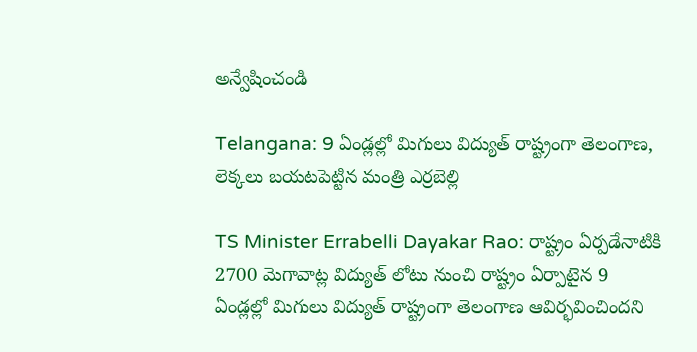అన్వేషించండి

Telangana: 9 ఏండ్ల‌ల్లో మిగులు విద్యుత్ రాష్ట్రంగా తెలంగాణ‌, లెక్కలు బయటపెట్టిన మంత్రి ఎర్రబెల్లి

TS Minister Errabelli Dayakar Rao: రాష్ట్రం ఏర్ప‌డేనాటికి 2700 మెగావాట్ల విద్యుత్ లోటు నుంచి రాష్ట్రం ఏర్పాటైన 9 ఏండ్ల‌ల్లో మిగులు విద్యుత్ రాష్ట్రంగా తెలంగాణ ఆవిర్భ‌వించింద‌ని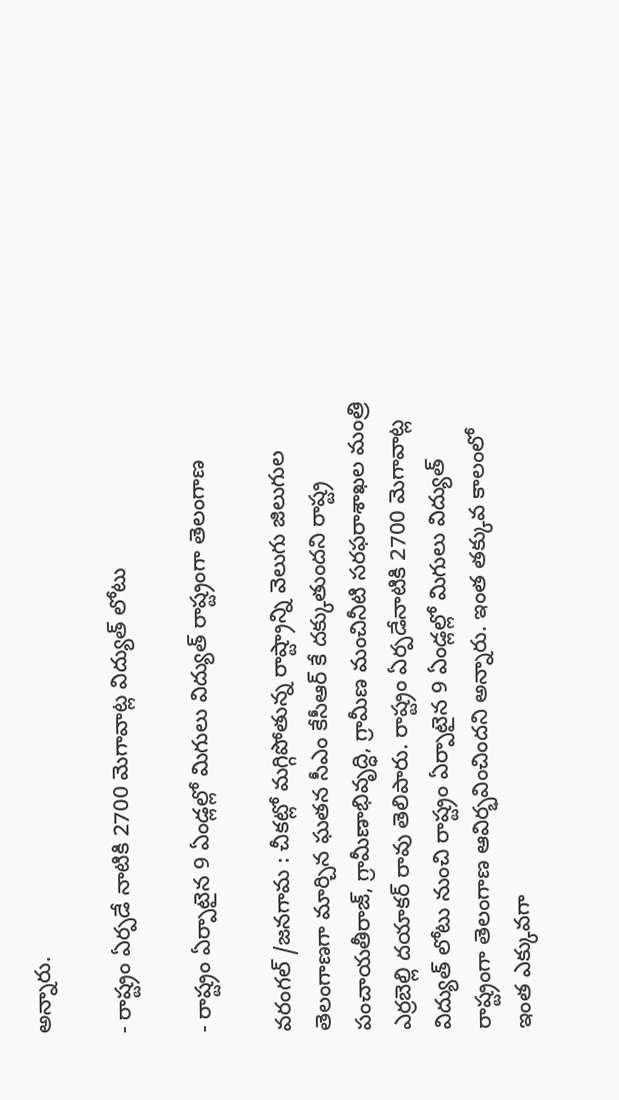అన్నారు.

- రాష్ట్రం ఏర్ప‌డే నాటికి 2700 మెగావాట్ల విద్యుత్ లోటు

- రాష్ట్రం ఏర్పాటైన 9 ఏండ్ల‌ల్లో మిగులు విద్యుత్ రాష్ట్రంగా తెలంగాణ‌

వరంగల్ /జనగామ : చీక‌ట్లో మ‌గ్గిపోతున్న రాష్ట్రాన్ని వెలుగు జిలుగుల తెలంగాణ‌గా మార్చిన ఘ‌త‌న సీఎం కేసీఆర్ కే దక్కుతుంద‌ని రాష్ట్ర పంచాయ‌తీరాజ్‌, గ్రామీణాభివృద్ధి, గ్రామీణ మంచినీటి స‌ర‌ఫ‌రాశాఖ‌ల మంత్రి ఎర్ర‌బెల్లి ద‌యాక‌ర్ రావు తెలిపారు. రాష్ట్రం ఏర్ప‌డేనాటికి 2700 మెగావాట్ల విద్యుత్ లోటు నుంచి రాష్ట్రం ఏర్పాటైన 9 ఏండ్ల‌ల్లో మిగులు విద్యుత్ రాష్ట్రంగా తెలంగాణ ఆవిర్భ‌వించింద‌ని అన్నారు. ఇంత త‌క్కువ కాలంలో ఇంత ఎక్కువ‌గా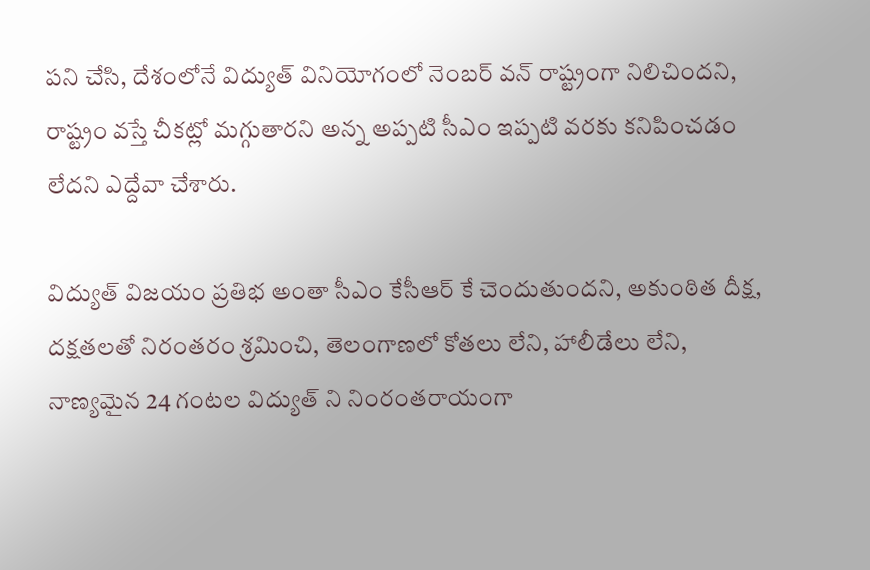ప‌ని చేసి, దేశంలోనే విద్యుత్ వినియోగంలో నెంబ‌ర్ వ‌న్ రాష్ట్రంగా నిలిచింద‌ని, రాష్ట్రం వ‌స్తే చీక‌ట్లో మ‌గ్గుతార‌ని అన్న అప్ప‌టి సీఎం ఇప్ప‌టి వ‌ర‌కు క‌నిపించ‌డం లేద‌ని ఎద్దేవా చేశారు.

విద్యుత్ విజ‌యం ప్ర‌తిభ అంతా సీఎం కేసీఆర్ కే చెందుతుంద‌ని, అకుంఠిత దీక్ష‌, ద‌క్ష‌త‌ల‌తో నిరంత‌రం శ్ర‌మించి, తెలంగాణ‌లో కోత‌లు లేని, హాలీడేలు లేని, నాణ్య‌మైన 24 గంట‌ల విద్యుత్ ని నింరంత‌రాయంగా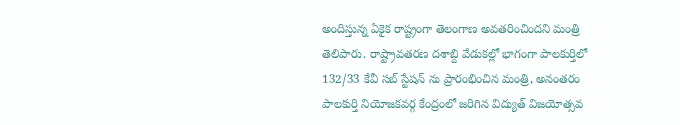అందిస్తున్న ఏకైక రాష్ట్రంగా తెలంగాణ అవ‌త‌రించింద‌ని మంత్రి తెలిపారు. రాష్ట్రావ‌త‌ర‌ణ ద‌శాబ్ది వేడుక‌ల్లో భాగంగా పాల‌కుర్తిలో 132/33 కేవీ స‌బ్ స్టేష‌న్ ను ప్రారంభించిన మంత్రి, అనంత‌రం పాల‌కుర్తి నియోజ‌క‌వ‌ర్గ కేంద్రంలో జ‌రిగిన విద్యుత్ విజ‌యోత్స‌వ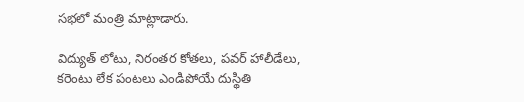స‌భ‌లో మంత్రి మాట్లాడారు.

విద్యుత్ లోటు, నిరంత‌ర కోత‌లు, ప‌వ‌ర్ హాలీడేలు, క‌రెంటు లేక పంట‌లు ఎండిపోయే దుస్థితి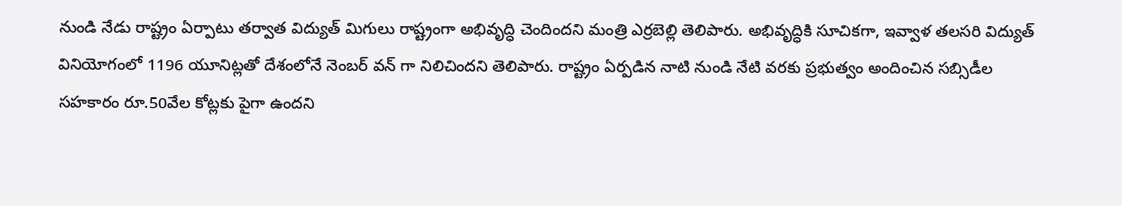నుండి నేడు రాష్ట్రం ఏర్పాటు త‌ర్వాత విద్యుత్ మిగులు రాష్ట్రంగా అభివృద్ధి చెందింద‌ని మంత్రి ఎర్ర‌బెల్లి తెలిపారు. అభివృద్ధికి సూచిక‌గా, ఇవ్వాళ త‌ల‌స‌రి విద్యుత్ వినియోగంలో 1196 యూనిట్ల‌తో దేశంలోనే నెంబ‌ర్ వ‌న్ గా నిలిచింద‌ని తెలిపారు. రాష్ట్రం ఏర్ప‌డిన నాటి నుండి నేటి వ‌ర‌కు ప్ర‌భుత్వం అందించిన స‌బ్సిడీల స‌హ‌కారం రూ.50వేల కోట్లకు పైగా ఉంద‌ని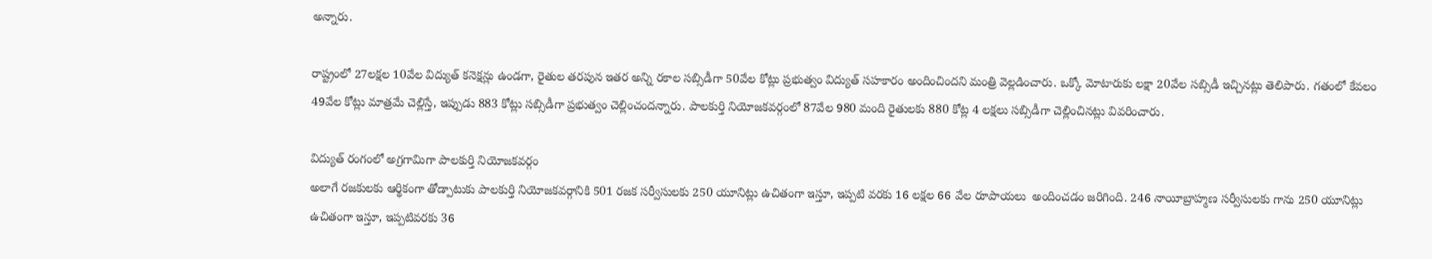అన్నారు.

రాష్ట్రంలో 27ల‌క్ష‌ల 10వేల విద్యుత్ క‌నెక్ష‌న్లు ఉండ‌గా, రైతుల త‌ర‌పున ఇత‌ర అన్ని ర‌కాల స‌బ్సిడీగా 50వేల కోట్లు ప్ర‌భుత్వం విద్యుత్ స‌హ‌కారం అందించింద‌ని మంత్రి వెల్ల‌డించారు. ఒక్కో మోటారుకు ల‌క్షా 20వేల స‌బ్సిడీ ఇచ్చిన‌ట్లు తెలిపారు. గ‌తంలో కేవ‌లం 49వేల కోట్లు మాత్ర‌మే చెల్లిస్తే, ఇప్పుడు 883 కోట్లు స‌బ్సిడీగా ప్ర‌భుత్వం చెల్లించంద‌న్నారు. పాల‌కుర్తి నియోజ‌క‌వ‌ర్గంలో 87వేల 980 మంది రైతుల‌కు 880 కోట్ల 4 ల‌క్ష‌లు సబ్సిడీగా చెల్లించిన‌ట్లు వివ‌రించారు.

విద్యుత్ రంగంలో అగ్ర‌గామిగా పాల‌కుర్తి నియోజ‌క‌వ‌ర్గం
అలాగే రజకులకు ఆర్థికంగా తోడ్పాటుకు పాలకుర్తి నియోజకవర్గానికి 501 రజక సర్వీసులకు 250 యూనిట్లు ఉచితంగా ఇస్తూ, ఇప్పటి వరకు 16 లక్షల 66 వేల రూపాయలు  అందించడం జరిగింది. 246 నాయీబ్రాహ్మణ సర్వీసులకు గాను 250 యూనిట్లు ఉచితంగా ఇస్తూ, ఇప్పటివరకు 36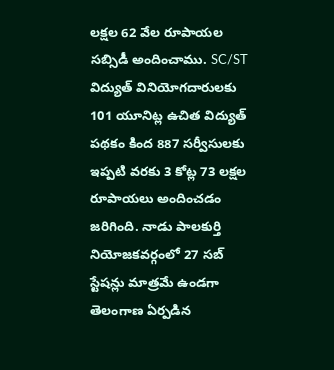లక్షల 62 వేల రూపాయల సబ్సిడీ అందించాము. SC/ST విద్యుత్ వినియోగదారులకు 101 యూనిట్ల ఉచిత విద్యుత్ పథకం కింద 887 సర్వీసులకు ఇప్పటి వరకు 3 కోట్ల 73 లక్షల రూపాయలు అందించడం జరిగింది. నాడు పాల‌కుర్తి నియోజకవర్గంలో 27 సబ్ స్టేషన్లు మాత్రమే ఉండగా తెలంగాణ ఏర్పడిన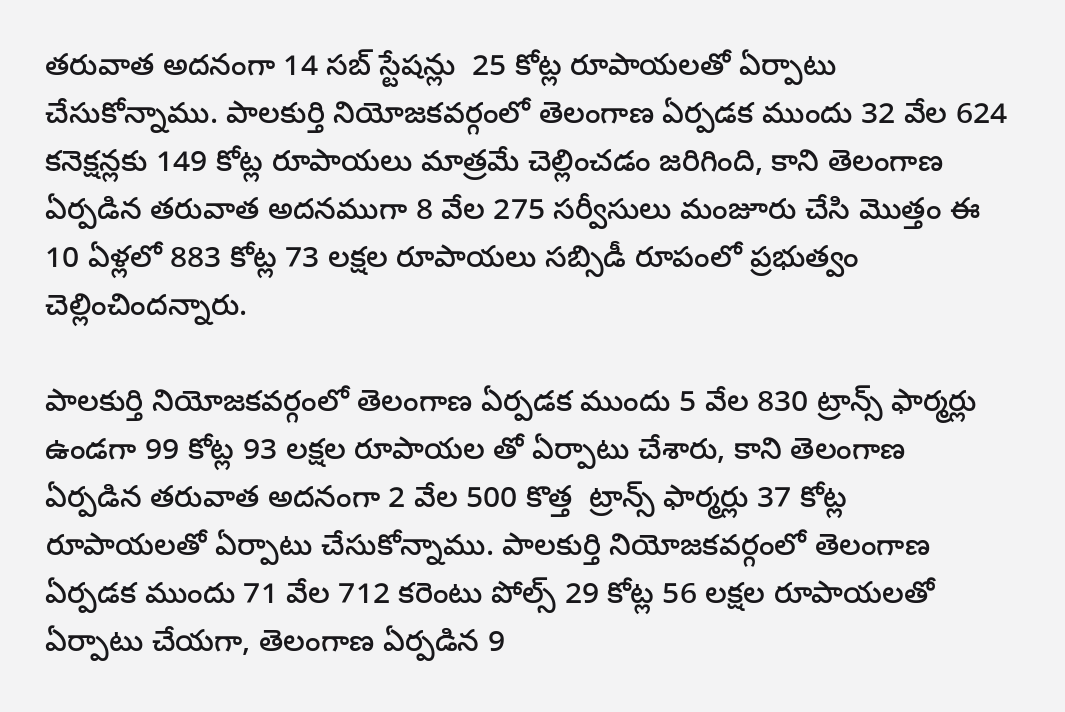తరువాత అదనంగా 14 సబ్ స్టేషన్లు  25 కోట్ల రూపాయలతో ఏర్పాటు చేసుకోన్నాము. పాలకుర్తి నియోజకవర్గంలో తెలంగాణ ఏర్పడక ముందు 32 వేల 624 కనెక్షన్లకు 149 కోట్ల రూపాయలు మాత్రమే చెల్లించడం జరిగింది, కాని తెలంగాణ ఏర్పడిన తరువాత అదనముగా 8 వేల 275 సర్వీసులు మంజూరు చేసి మొత్తం ఈ 10 ఏళ్లలో 883 కోట్ల 73 లక్షల రూపాయలు సబ్సిడీ రూపంలో ప్రభుత్వం చెల్లించిందన్నారు.

పాలకుర్తి నియోజకవర్గంలో తెలంగాణ ఏర్పడక ముందు 5 వేల 830 ట్రాన్స్ ఫార్మర్లు ఉండగా 99 కోట్ల 93 లక్షల రూపాయల తో ఏర్పాటు చేశారు, కాని తెలంగాణ ఏర్పడిన తరువాత అదనంగా 2 వేల 500 కొత్త  ట్రాన్స్ ఫార్మర్లు 37 కోట్ల రూపాయలతో ఏర్పాటు చేసుకోన్నాము. పాలకుర్తి నియోజకవర్గంలో తెలంగాణ ఏర్పడక ముందు 71 వేల 712 కరెంటు పోల్స్ 29 కోట్ల 56 లక్షల రూపాయలతో ఏర్పాటు చేయగా, తెలంగాణ ఏర్పడిన 9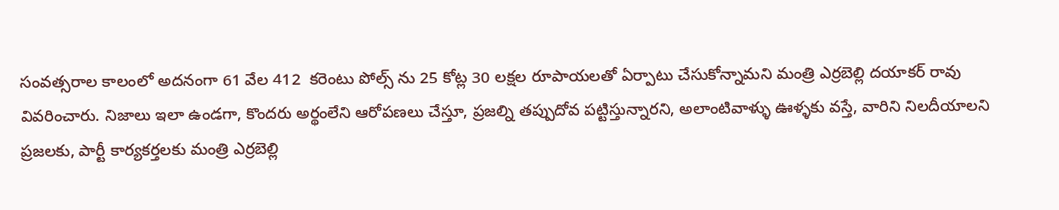సంవత్సరాల కాలంలో అదనంగా 61 వేల 412  కరెంటు పోల్స్ ను 25 కోట్ల 30 లక్షల రూపాయలతో ఏర్పాటు చేసుకోన్నామ‌ని మంత్రి ఎర్ర‌బెల్లి ద‌యాక‌ర్ రావు వివ‌రించారు. నిజాలు ఇలా ఉండగా, కొంద‌రు అర్థంలేని ఆరోప‌ణ‌లు చేస్తూ, ప్ర‌జ‌ల్ని త‌ప్పుదోవ ప‌ట్టిస్తున్నార‌ని, అలాంటివాళ్ళు ఊళ్ళ‌కు వ‌స్తే, వారిని నిల‌దీయాల‌ని ప్ర‌జ‌ల‌కు, పార్టీ కార్య‌క‌ర్త‌ల‌కు మంత్రి ఎర్రబెల్లి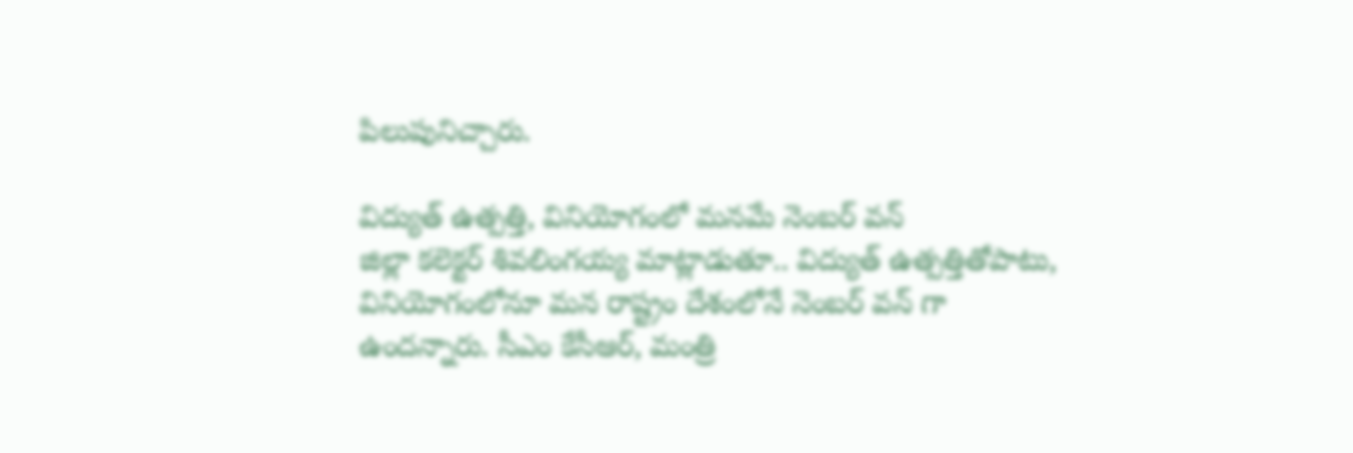పిలుపునిచ్చారు.

విద్యుత్ ఉత్ప‌త్తి, వినియోగంలో మ‌న‌మే నెంబ‌ర్ వ‌న్‌
జిల్లా క‌లెక్ట‌ర్ శివ‌లింగ‌య్య మాట్లాడుతూ.. విద్యుత్ ఉత్ప‌త్తితోపాటు, వినియోగంలోనూ మ‌న రాష్ట్రం దేశంలోనే నెంబ‌ర్ వ‌న్ గా ఉంద‌న్నారు. సీఎం కేసీఆర్‌, మంత్రి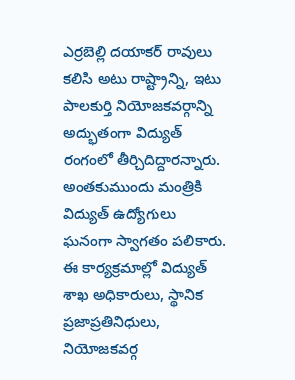ఎర్ర‌బెల్లి ద‌యాక‌ర్ రావులు క‌లిసి అటు రాష్ట్రాన్ని, ఇటు పాల‌కుర్తి నియోజ‌క‌వ‌ర్గాన్ని అద్భుతంగా విద్యుత్ రంగంలో తీర్చిదిద్దార‌న్నారు. అంతకుముందు మంత్రికి విద్యుత్ ఉద్యోగులు ఘనంగా స్వాగతం పలికారు. ఈ కార్య‌క్ర‌మాల్లో విద్యుత్ శాఖ అధికారులు, స్థానిక ప్ర‌జాప్ర‌తినిధులు, నియోజ‌క‌వ‌ర్గ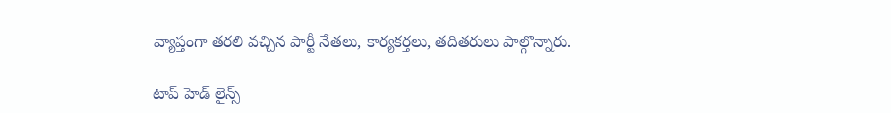వ్యాప్తంగా త‌ర‌లి వ‌చ్చిన పార్టీ నేత‌లు, కార్య‌క‌ర్త‌లు, త‌దిత‌రులు పాల్గొన్నారు.

టాప్ హెడ్ లైన్స్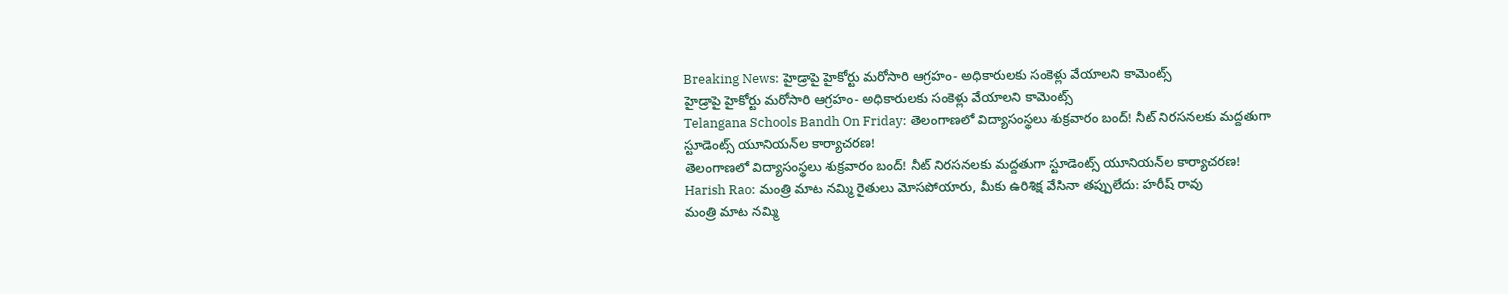Breaking News: హైడ్రాపై హైకోర్టు మరోసారి ఆగ్రహం- అధికారులకు సంకెళ్లు వేయాలని కామెంట్స్
హైడ్రాపై హైకోర్టు మరోసారి ఆగ్రహం- అధికారులకు సంకెళ్లు వేయాలని కామెంట్స్
Telangana Schools Bandh On Friday: తెలంగాణలో విద్యాసంస్థలు శుక్రవారం బంద్‌! నీట్‌ నిరసనలకు మద్దతుగా స్టూడెంట్స్ యూనియన్‌ల కార్యాచరణ!
తెలంగాణలో విద్యాసంస్థలు శుక్రవారం బంద్‌! నీట్‌ నిరసనలకు మద్దతుగా స్టూడెంట్స్ యూనియన్‌ల కార్యాచరణ!
Harish Rao: మంత్రి మాట నమ్మి రైతులు మోసపోయారు, మీకు ఉరిశిక్ష వేసినా తప్పులేదు: హరీష్ రావు
మంత్రి మాట నమ్మి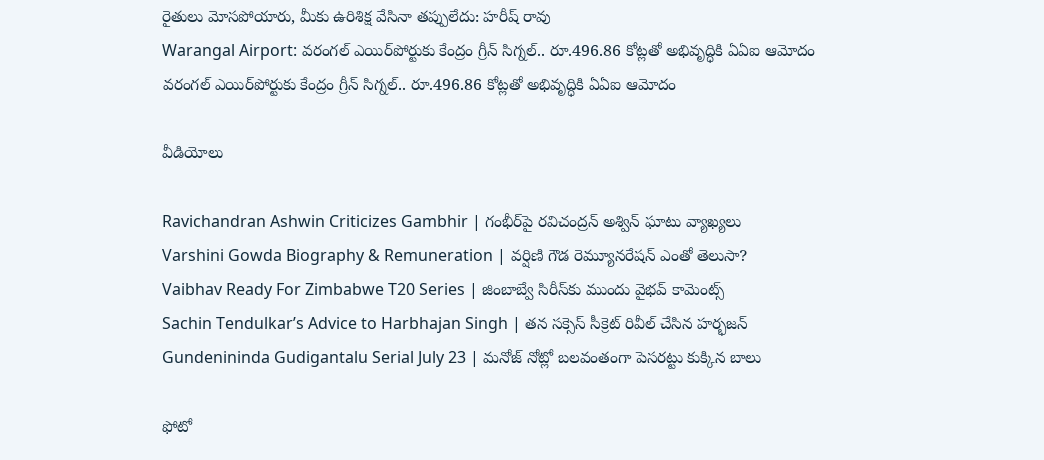రైతులు మోసపోయారు, మీకు ఉరిశిక్ష వేసినా తప్పులేదు: హరీష్ రావు
Warangal Airport: వరంగల్ ఎయిర్‌పోర్టుకు కేంద్రం గ్రీన్ సిగ్నల్.. రూ.496.86 కోట్లతో అభివృద్ధికి ఏఏఐ ఆమోదం
వరంగల్ ఎయిర్‌పోర్టుకు కేంద్రం గ్రీన్ సిగ్నల్.. రూ.496.86 కోట్లతో అభివృద్ధికి ఏఏఐ ఆమోదం

వీడియోలు

Ravichandran Ashwin Criticizes Gambhir | గంభీర్‌పై రవిచంద్రన్ అశ్విన్ ఘాటు వ్యాఖ్యలు
Varshini Gowda Biography & Remuneration | వర్షిణి గౌడ రెమ్యూనరేషన్ ఎంతో తెలుసా?
Vaibhav Ready For Zimbabwe T20 Series | జింబాబ్వే సిరీస్‌కు ముందు వైభవ్ కామెంట్స్
Sachin Tendulkar’s Advice to Harbhajan Singh | తన సక్సెస్ సీక్రెట్ రివీల్ చేసిన హర్భజన్
Gundenininda Gudigantalu Serial July 23 | మనోజ్ నోట్లో బలవంతంగా పెసరట్టు కుక్కిన బాలు

ఫోటో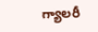గ్యాలరీ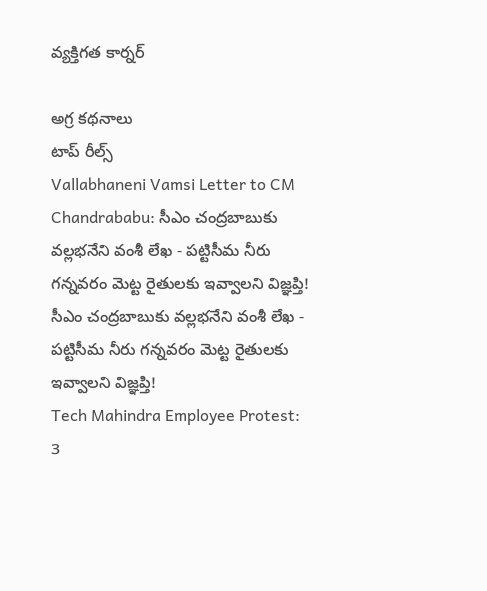వ్యక్తిగత కార్నర్

అగ్ర కథనాలు
టాప్ రీల్స్
Vallabhaneni Vamsi Letter to CM Chandrababu: సీఎం చంద్రబాబుకు వల్లభనేని వంశీ లేఖ - పట్టిసీమ నీరు గన్నవరం మెట్ట రైతులకు ఇవ్వాలని విజ్ఞప్తి!
సీఎం చంద్రబాబుకు వల్లభనేని వంశీ లేఖ - పట్టిసీమ నీరు గన్నవరం మెట్ట రైతులకు ఇవ్వాలని విజ్ఞప్తి!
Tech Mahindra Employee Protest: 3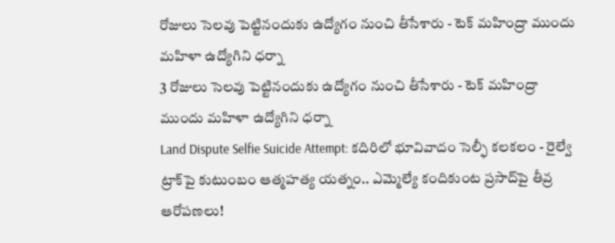రోజులు సెలవు పెట్టినందుకు ఉద్యోగం నుంచి తీసేశారు - టెక్ మహింద్రా ముందు మహిళా ఉద్యోగిని ధర్నా
3 రోజులు సెలవు పెట్టినందుకు ఉద్యోగం నుంచి తీసేశారు - టెక్ మహింద్రా ముందు మహిళా ఉద్యోగిని ధర్నా
Land Dispute Selfie Suicide Attempt: కదిరిలో భూవివాదం సెల్ఫీ కలకలం - రైల్వే ట్రాక్‌పై కుటుంబం ఆత్మహత్య యత్నం.. ఎమ్మెల్యే కందికుంట ప్రసాద్‌పై తీవ్ర ఆరోపణలు!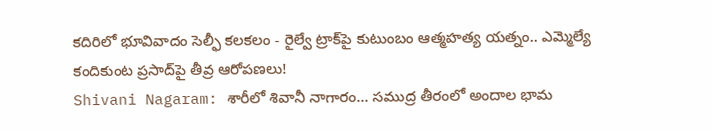కదిరిలో భూవివాదం సెల్ఫీ కలకలం - రైల్వే ట్రాక్‌పై కుటుంబం ఆత్మహత్య యత్నం.. ఎమ్మెల్యే కందికుంట ప్రసాద్‌పై తీవ్ర ఆరోపణలు!
Shivani Nagaram: శారీలో శివానీ నాగారం... సముద్ర తీరంలో అందాల భామ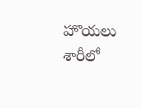హొయలు
శారీలో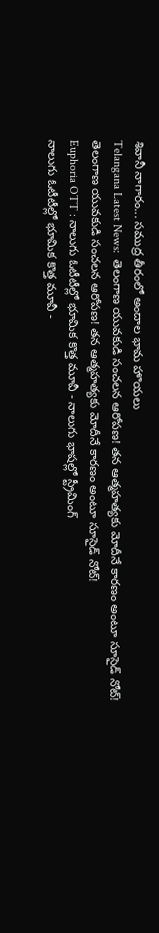శివానీ నాగారం... సముద్ర తీరంలో అందాల భామ హొయలు
Telangana Latest News:  తెలంగాణ యువకుడి సంచలన ఆరోపణ! తన ఆత్మహత్యకు మోదీనే కారణం అంటూ సూసైడ్ నోట్!
తెలంగాణ యువకుడి సంచలన ఆరోపణ! తన ఆత్మహత్యకు మోదీనే కారణం అంటూ సూసైడ్ నోట్!
Euphoria OTT : నాలుగు ఓటీటీల్లో భూమిక కొత్త మూవీ - నాలుగు భాషల్లో స్ట్రీమింగ్
నాలుగు ఓటీటీల్లో భూమిక కొత్త మూవీ -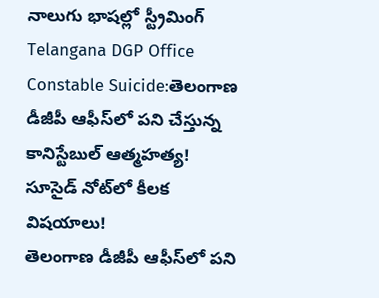నాలుగు భాషల్లో స్ట్రీమింగ్
Telangana DGP Office Constable Suicide:తెలంగాణ డీజీపీ ఆఫీస్‌లో పని చేస్తున్న కానిస్టేబుల్ ఆత్మహత్య! సూసైడ్‌ నోట్‌లో కీలక విషయాలు!
తెలంగాణ డీజీపీ ఆఫీస్‌లో పని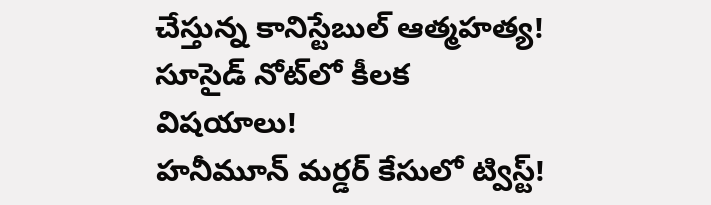చేస్తున్న కానిస్టేబుల్ ఆత్మహత్య! సూసైడ్‌ నోట్‌లో కీలక విషయాలు!
హనీమూన్ మర్డర్ కేసులో ట్విస్ట్!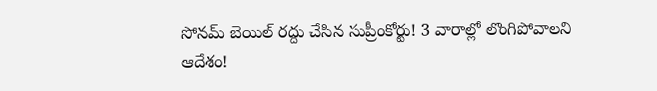సోనమ్‌ బెయిల్ రద్దు చేసిన సుప్రీంకోర్టు! 3 వారాల్లో లొంగిపోవాలని ఆదేశం!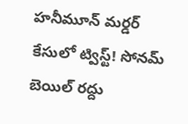హనీమూన్ మర్డర్ కేసులో ట్విస్ట్! సోనమ్‌ బెయిల్ రద్దు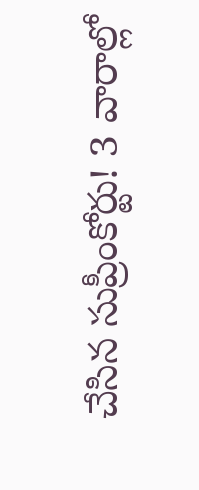చేసిన సుప్రీంకోర్టు! 3 వారాల్లో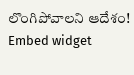లొంగిపోవాలని ఆదేశం!
Embed widget